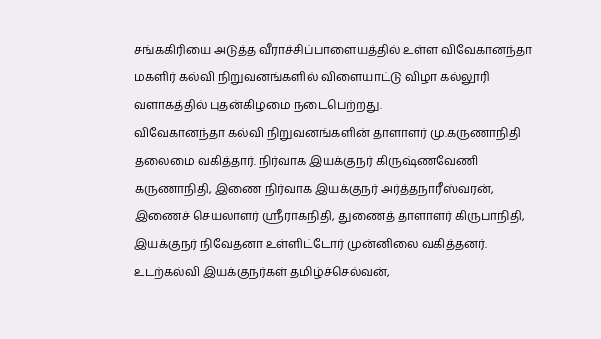சங்ககிரியை அடுத்த வீராச்சிப்பாளையத்தில் உள்ள விவேகானந்தா மகளிர் கல்வி நிறுவனங்களில் விளையாட்டு விழா கல்லூரி வளாகத்தில் புதன்கிழமை நடைபெற்றது.
விவேகானந்தா கல்வி நிறுவனங்களின் தாளாளர் மு.கருணாநிதி தலைமை வகித்தார். நிர்வாக இயக்குநர் கிருஷ்ணவேணி கருணாநிதி, இணை நிர்வாக இயக்குநர் அர்த்தநாரீஸ்வரன், இணைச் செயலாளர் ஸ்ரீராகநிதி, துணைத் தாளாளர் கிருபாநிதி, இயக்குநர் நிவேதனா உள்ளிட்டோர் முன்னிலை வகித்தனர். உடற்கல்வி இயக்குநர்கள் தமிழ்ச்செல்வன்,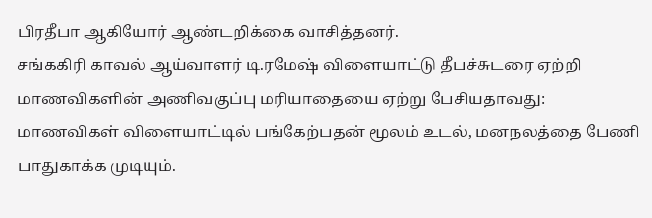பிரதீபா ஆகியோர் ஆண்டறிக்கை வாசித்தனர்.
சங்ககிரி காவல் ஆய்வாளர் டி.ரமேஷ் விளையாட்டு தீபச்சுடரை ஏற்றி மாணவிகளின் அணிவகுப்பு மரியாதையை ஏற்று பேசியதாவது:
மாணவிகள் விளையாட்டில் பங்கேற்பதன் மூலம் உடல், மனநலத்தை பேணி பாதுகாக்க முடியும்.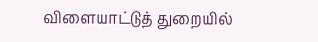விளையாட்டுத் துறையில்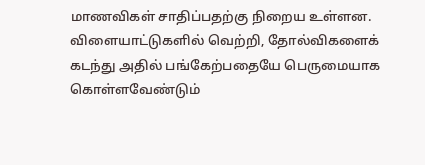மாணவிகள் சாதிப்பதற்கு நிறைய உள்ளன. விளையாட்டுகளில் வெற்றி, தோல்விகளைக் கடந்து அதில் பங்கேற்பதையே பெருமையாக கொள்ளவேண்டும்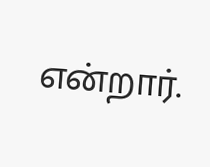என்றார்.